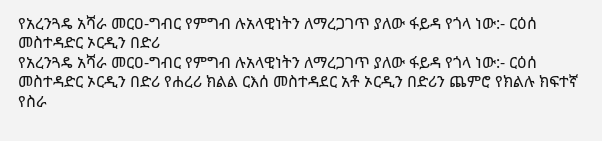የአረንጓዴ አሻራ መርዐ-ግብር የምግብ ሉአላዊነትን ለማረጋገጥ ያለው ፋይዳ የጎላ ነው:- ርዕሰ መስተዳድር ኦርዲን በድሪ
የአረንጓዴ አሻራ መርዐ-ግብር የምግብ ሉአላዊነትን ለማረጋገጥ ያለው ፋይዳ የጎላ ነው:- ርዕሰ መስተዳድር ኦርዲን በድሪ የሐረሪ ክልል ርእሰ መስተዳደር አቶ ኦርዲን በድሪን ጨምሮ የክልሉ ክፍተኛ የስራ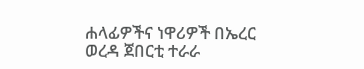ሐላፊዎችና ነዋሪዎች በኤረር ወረዳ ጀበርቲ ተራራ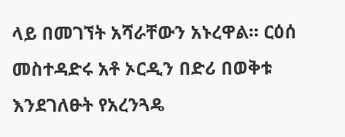ላይ በመገኘት አሻራቸውን አኑረዋል። ርዕሰ መስተዳድሩ አቶ ኦርዲን በድሪ በወቅቱ እንደገለፁት የአረንጓዴ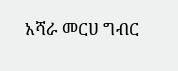አሻራ መርሀ ግብር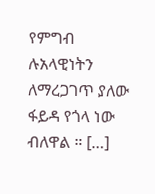የምግብ ሉአላዊነትን ለማረጋገጥ ያለው ፋይዳ የጎላ ነው ብለዋል ። […]